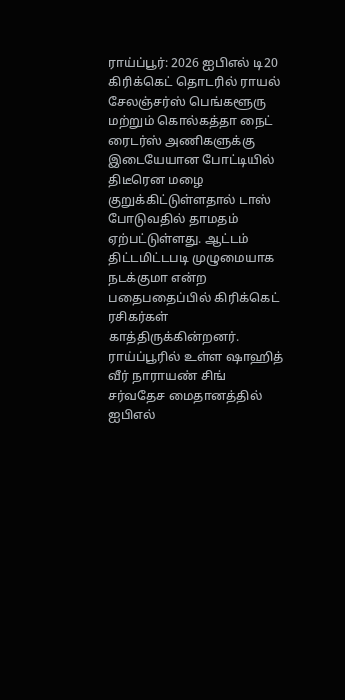ராய்ப்பூர்: 2026 ஐபிஎல் டி20 கிரிக்கெட் தொடரில் ராயல் சேலஞ்சர்ஸ் பெங்களூரு மற்றும் கொல்கத்தா நைட் ரைடர்ஸ் அணிகளுக்கு இடையேயான போட்டியில் திடீரென மழை குறுக்கிட்டுள்ளதால் டாஸ் போடுவதில் தாமதம் ஏற்பட்டுள்ளது. ஆட்டம் திட்டமிட்டபடி முழுமையாக நடக்குமா என்ற பதைபதைப்பில் கிரிக்கெட் ரசிகர்கள் காத்திருக்கின்றனர்.
ராய்ப்பூரில் உள்ள ஷாஹித் வீர் நாராயண் சிங் சர்வதேச மைதானத்தில் ஐபிஎல்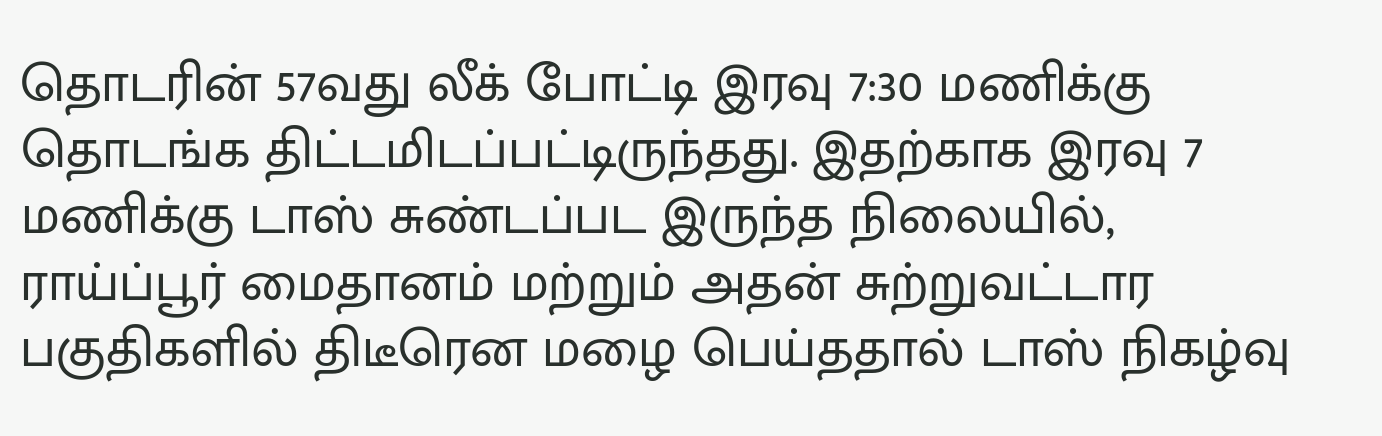தொடரின் 57வது லீக் போட்டி இரவு 7:30 மணிக்கு தொடங்க திட்டமிடப்பட்டிருந்தது. இதற்காக இரவு 7 மணிக்கு டாஸ் சுண்டப்பட இருந்த நிலையில், ராய்ப்பூர் மைதானம் மற்றும் அதன் சுற்றுவட்டார பகுதிகளில் திடீரென மழை பெய்ததால் டாஸ் நிகழ்வு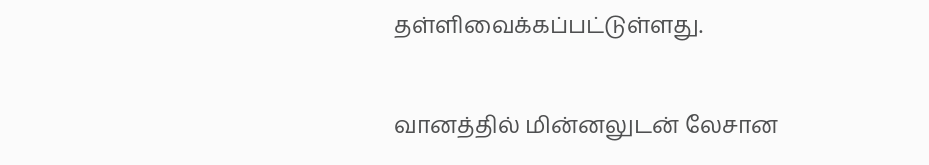தள்ளிவைக்கப்பட்டுள்ளது.

வானத்தில் மின்னலுடன் லேசான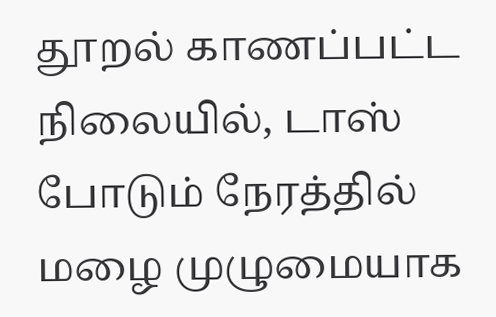தூறல் காணப்பட்ட நிலையில், டாஸ் போடும் நேரத்தில் மழை முழுமையாக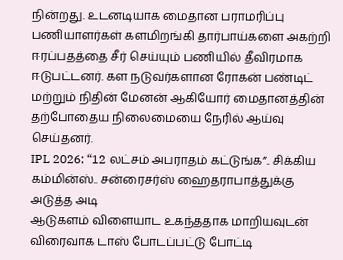நின்றது. உடனடியாக மைதான பராமரிப்பு பணியாளர்கள் களமிறங்கி தார்பாய்களை அகற்றி ஈரப்பதத்தை சீர் செய்யும் பணியில் தீவிரமாக ஈடுபட்டனர். கள நடுவர்களான ரோகன் பண்டிட் மற்றும் நிதின் மேனன் ஆகியோர் மைதானத்தின் தற்போதைய நிலைமையை நேரில் ஆய்வு செய்தனர்.
IPL 2026: “12 லட்சம் அபராதம் கட்டுங்க”.. சிக்கிய கம்மின்ஸ்.. சன்ரைசர்ஸ் ஹைதராபாத்துக்கு அடுத்த அடி
ஆடுகளம் விளையாட உகந்ததாக மாறியவுடன் விரைவாக டாஸ் போடப்பட்டு போட்டி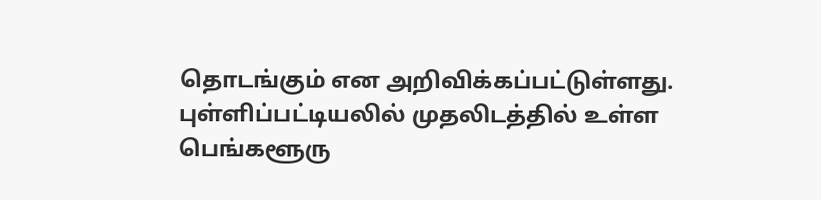தொடங்கும் என அறிவிக்கப்பட்டுள்ளது. புள்ளிப்பட்டியலில் முதலிடத்தில் உள்ள பெங்களூரு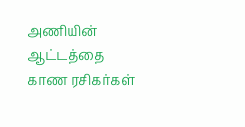அணியின் ஆட்டத்தை காண ரசிகர்கள்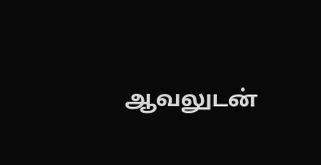ஆவலுடன்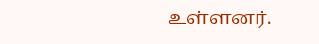உள்ளனர்.